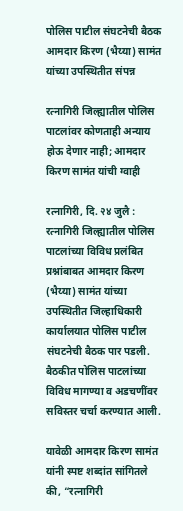पोलिस पाटील संघटनेची बैठक आमदार किरण (भैय्या) सामंत यांच्या उपस्थितीत संपन्न

रत्नागिरी जिल्ह्यातील पोलिस पाटलांवर कोणताही अन्याय होऊ देणार नाही; आमदार किरण सामंत यांची ग्वाही

रत्नागिरी, दि. २४ जुलै : रत्नागिरी जिल्ह्यातील पोलिस पाटलांच्या विविध प्रलंबित प्रश्नांबाबत आमदार किरण (भैय्या) सामंत यांच्या उपस्थितीत जिल्हाधिकारी कार्यालयात पोलिस पाटील संघटनेची बैठक पार पडली. बैठकीत पोलिस पाटलांच्या विविध मागण्या व अडचणींवर सविस्तर चर्चा करण्यात आली.

यावेळी आमदार किरण सामंत यांनी स्पष्ट शब्दांत सांगितले की, “रत्नागिरी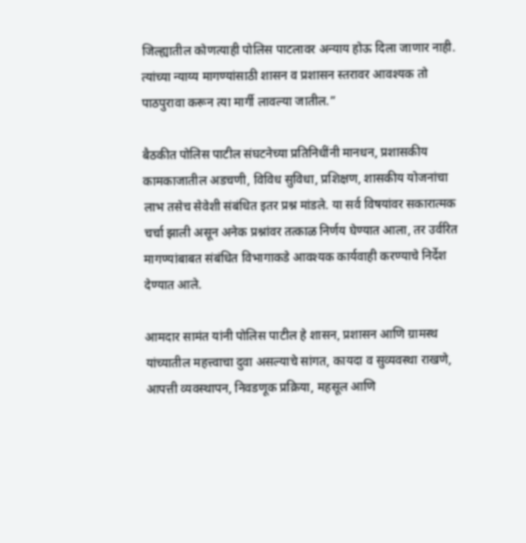जिल्ह्यातील कोणत्याही पोलिस पाटलावर अन्याय होऊ दिला जाणार नाही. त्यांच्या न्याय्य मागण्यांसाठी शासन व प्रशासन स्तरावर आवश्यक तो पाठपुरावा करून त्या मार्गी लावल्या जातील.”

बैठकीत पोलिस पाटील संघटनेच्या प्रतिनिधींनी मानधन, प्रशासकीय कामकाजातील अडचणी, विविध सुविधा, प्रशिक्षण, शासकीय योजनांचा लाभ तसेच सेवेशी संबंधित इतर प्रश्न मांडले. या सर्व विषयांवर सकारात्मक चर्चा झाली असून अनेक प्रश्नांवर तत्काळ निर्णय घेण्यात आला, तर उर्वरित मागण्यांबाबत संबंधित विभागाकडे आवश्यक कार्यवाही करण्याचे निर्देश देण्यात आले.

आमदार सामंत यांनी पोलिस पाटील हे शासन, प्रशासन आणि ग्रामस्थ यांच्यातील महत्त्वाचा दुवा असल्याचे सांगत, कायदा व सुव्यवस्था राखणे, आपत्ती व्यवस्थापन, निवडणूक प्रक्रिया, महसूल आणि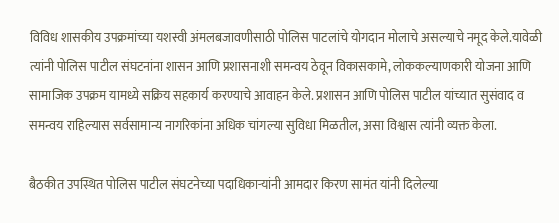विविध शासकीय उपक्रमांच्या यशस्वी अंमलबजावणीसाठी पोलिस पाटलांचे योगदान मोलाचे असल्याचे नमूद केले.यावेळी त्यांनी पोलिस पाटील संघटनांना शासन आणि प्रशासनाशी समन्वय ठेवून विकासकामे, लोककल्याणकारी योजना आणि सामाजिक उपक्रम यामध्ये सक्रिय सहकार्य करण्याचे आवाहन केले. प्रशासन आणि पोलिस पाटील यांच्यात सुसंवाद व समन्वय राहिल्यास सर्वसामान्य नागरिकांना अधिक चांगल्या सुविधा मिळतील, असा विश्वास त्यांनी व्यक्त केला.

बैठकीत उपस्थित पोलिस पाटील संघटनेच्या पदाधिकाऱ्यांनी आमदार किरण सामंत यांनी दिलेल्या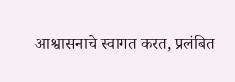आश्वासनाचे स्वागत करत, प्रलंबित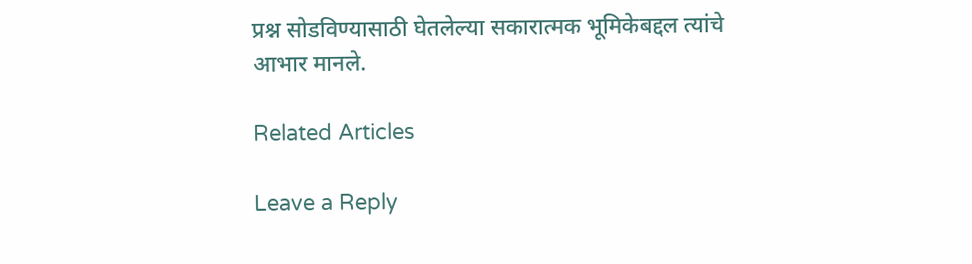प्रश्न सोडविण्यासाठी घेतलेल्या सकारात्मक भूमिकेबद्दल त्यांचे आभार मानले.

Related Articles

Leave a Reply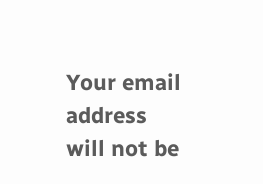Your email address will not be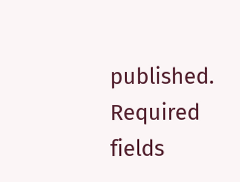published. Required fields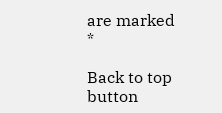are marked *

Back to top button